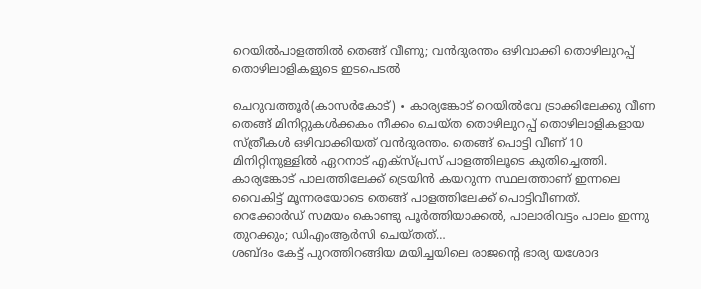റെയിൽപാളത്തിൽ തെങ്ങ് വീണു; വൻദുരന്തം ഒഴിവാക്കി തൊഴിലുറപ്പ് തൊഴിലാളികളുടെ ഇടപെടൽ

ചെറുവത്തൂർ(കാസർകോട്) ∙ കാര്യങ്കോട് റെയിൽവേ ട്രാക്കിലേക്കു വീണ തെങ്ങ് മിനിറ്റുകൾക്കകം നീക്കം ചെയ്ത തൊഴിലുറപ്പ് തൊഴിലാളികളായ സ്ത്രീകൾ ഒഴിവാക്കിയത് വൻദുരന്തം. തെങ്ങ് പൊട്ടി വീണ് 10 മിനിറ്റിനുള്ളിൽ ഏറനാട് എക്സ്പ്രസ് പാളത്തിലൂടെ കുതിച്ചെത്തി. കാര്യങ്കോട് പാലത്തിലേക്ക് ട്രെയിൻ കയറുന്ന സ്ഥലത്താണ് ഇന്നലെ വൈകിട്ട് മൂന്നരയോടെ തെങ്ങ് പാളത്തിലേക്ക് പൊട്ടിവീണത്.
റെക്കോർഡ് സമയം കൊണ്ടു പൂർത്തിയാക്കൽ, പാലാരിവട്ടം പാലം ഇന്നു തുറക്കും; ഡിഎംആർസി ചെയ്തത്…
ശബ്ദം കേട്ട് പുറത്തിറങ്ങിയ മയിച്ചയിലെ രാജന്റെ ഭാര്യ യശോദ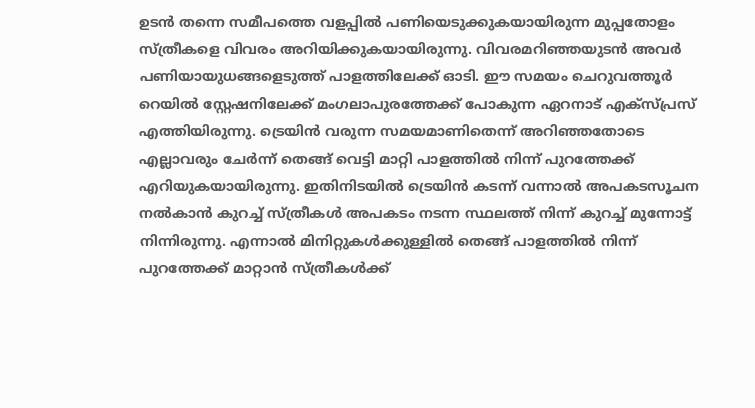ഉടൻ തന്നെ സമീപത്തെ വളപ്പിൽ പണിയെടുക്കുകയായിരുന്ന മുപ്പതോളം സ്ത്രീകളെ വിവരം അറിയിക്കുകയായിരുന്നു. വിവരമറിഞ്ഞയുടൻ അവർ പണിയായുധങ്ങളെടുത്ത് പാളത്തിലേക്ക് ഓടി. ഈ സമയം ചെറുവത്തൂർ റെയിൽ സ്റ്റേഷനിലേക്ക് മംഗലാപുരത്തേക്ക് പോകുന്ന ഏറനാട് എക്സ്പ്രസ് എത്തിയിരുന്നു. ട്രെയിൻ വരുന്ന സമയമാണിതെന്ന് അറിഞ്ഞതോടെ എല്ലാവരും ചേർന്ന് തെങ്ങ് വെട്ടി മാറ്റി പാളത്തിൽ നിന്ന് പുറത്തേക്ക് എറിയുകയായിരുന്നു. ഇതിനിടയിൽ ട്രെയിൻ കടന്ന് വന്നാൽ അപകടസൂചന നൽകാൻ കുറച്ച് സ്ത്രീകൾ അപകടം നടന്ന സ്ഥലത്ത് നിന്ന് കുറച്ച് മുന്നോട്ട് നിന്നിരുന്നു. എന്നാൽ മിനിറ്റുകൾക്കുള്ളിൽ തെങ്ങ് പാളത്തിൽ നിന്ന് പുറത്തേക്ക് മാറ്റാൻ സ്ത്രീകൾക്ക്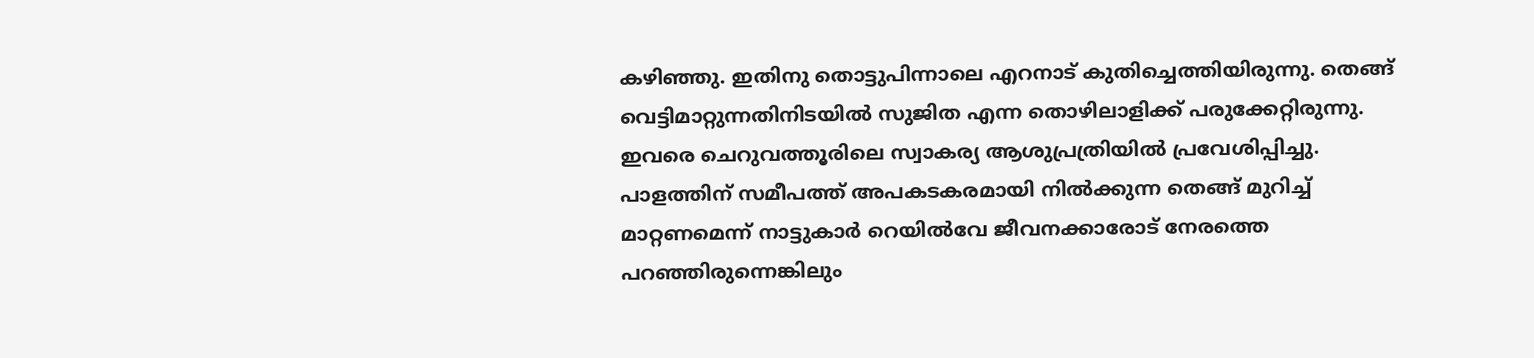കഴിഞ്ഞു. ഇതിനു തൊട്ടുപിന്നാലെ എറനാട് കുതിച്ചെത്തിയിരുന്നു. തെങ്ങ് വെട്ടിമാറ്റുന്നതിനിടയിൽ സുജിത എന്ന തൊഴിലാളിക്ക് പരുക്കേറ്റിരുന്നു. ഇവരെ ചെറുവത്തൂരിലെ സ്വാകര്യ ആശുപ്രത്രിയിൽ പ്രവേശിപ്പിച്ചു. പാളത്തിന് സമീപത്ത് അപകടകരമായി നിൽക്കുന്ന തെങ്ങ് മുറിച്ച് മാറ്റണമെന്ന് നാട്ടുകാർ റെയിൽവേ ജീവനക്കാരോട് നേരത്തെ പറഞ്ഞിരുന്നെങ്കിലും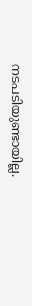നടപടിയുണ്ടായില്ല.